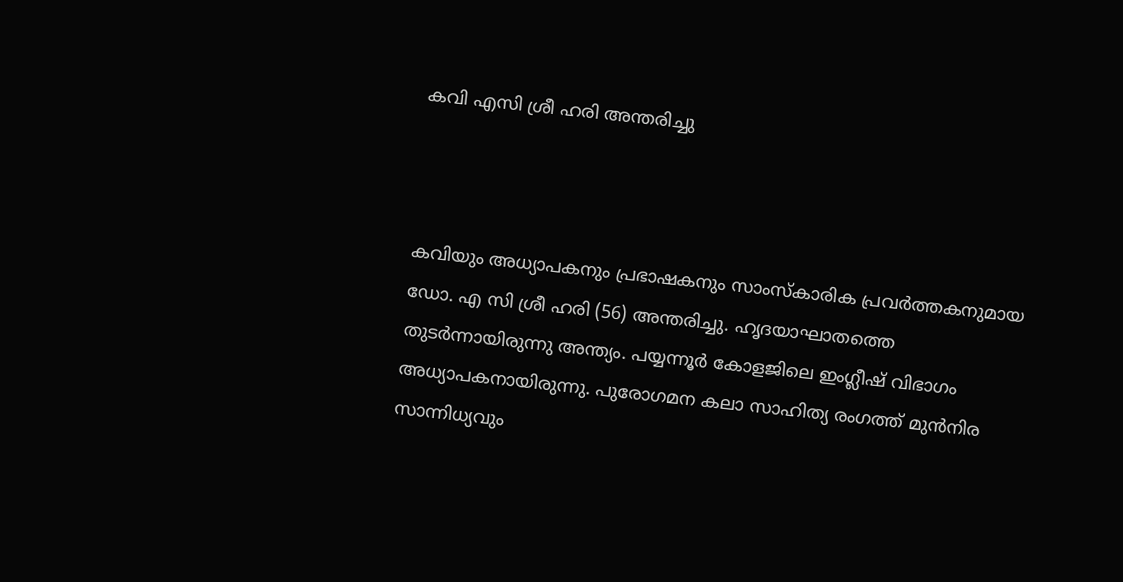കവി എസി ശ്രീ ഹരി അന്തരിച്ചു



കവിയും അധ്യാപകനും പ്രഭാഷകനും സാംസ്‌കാരിക പ്രവര്‍ത്തകനുമായ ഡോ. എ സി ശ്രീ ഹരി (56) അന്തരിച്ചു. ഹൃദയാഘാതത്തെ തുടര്‍ന്നായിരുന്നു അന്ത്യം. പയ്യന്നൂര്‍ കോളജിലെ ഇംഗ്ലീഷ് വിഭാഗം അധ്യാപകനായിരുന്നു. പുരോഗമന കലാ സാഹിത്യ രംഗത്ത് മുന്‍നിര സാന്നിധ്യവും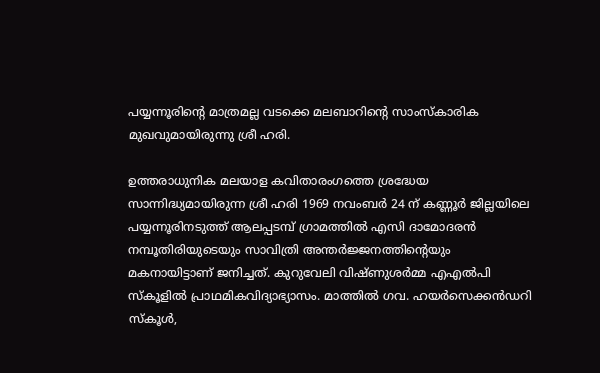പയ്യന്നൂരിന്റെ മാത്രമല്ല വടക്കെ മലബാറിന്റെ സാംസ്‌കാരിക മുഖവുമായിരുന്നു ശ്രീ ഹരി.

ഉത്തരാധുനിക മലയാള കവിതാരംഗത്തെ ശ്രദ്ധേയ സാന്നിദ്ധ്യമായിരുന്ന ശ്രീ ഹരി 1969 നവംബര്‍ 24 ന് കണ്ണൂര്‍ ജില്ലയിലെ പയ്യന്നൂരിനടുത്ത് ആലപ്പടമ്പ് ഗ്രാമത്തില്‍ എസി ദാമോദരന്‍ നമ്പൂതിരിയുടെയും സാവിത്രി അന്തര്‍ജ്ജനത്തിന്റെയും മകനായിട്ടാണ് ജനിച്ചത്. കുറുവേലി വിഷ്ണുശര്‍മ്മ എഎല്‍പി സ്‌കൂളില്‍ പ്രാഥമികവിദ്യാഭ്യാസം. മാത്തില്‍ ഗവ. ഹയര്‍സെക്കന്‍ഡറി സ്‌കൂള്‍,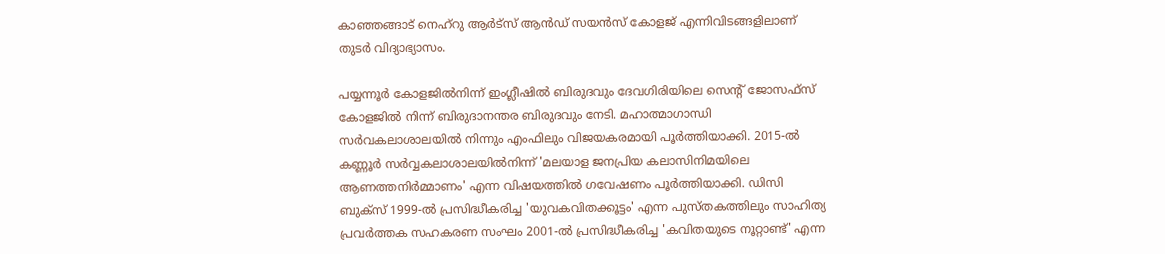കാഞ്ഞങ്ങാട് നെഹ്‌റു ആര്‍ട്‌സ് ആന്‍ഡ് സയന്‍സ് കോളജ് എന്നിവിടങ്ങളിലാണ് തുടര്‍ വിദ്യാഭ്യാസം.

പയ്യന്നൂര്‍ കോളജില്‍നിന്ന് ഇംഗ്ലീഷില്‍ ബിരുദവും ദേവഗിരിയിലെ സെന്റ് ജോസഫ്‌സ് കോളജില്‍ നിന്ന് ബിരുദാനന്തര ബിരുദവും നേടി. മഹാത്മാഗാന്ധി സര്‍വകലാശാലയില്‍ നിന്നും എംഫിലും വിജയകരമായി പൂര്‍ത്തിയാക്കി. 2015-ല്‍ കണ്ണൂര്‍ സര്‍വ്വകലാശാലയില്‍നിന്ന് 'മലയാള ജനപ്രിയ കലാസിനിമയിലെ ആണത്തനിര്‍മ്മാണം' എന്ന വിഷയത്തില്‍ ഗവേഷണം പൂര്‍ത്തിയാക്കി. ഡിസി ബുക്‌സ് 1999-ല്‍ പ്രസിദ്ധീകരിച്ച 'യുവകവിതക്കൂട്ടം' എന്ന പുസ്തകത്തിലും സാഹിത്യ പ്രവര്‍ത്തക സഹകരണ സംഘം 2001-ല്‍ പ്രസിദ്ധീകരിച്ച 'കവിതയുടെ നൂറ്റാണ്ട്' എന്ന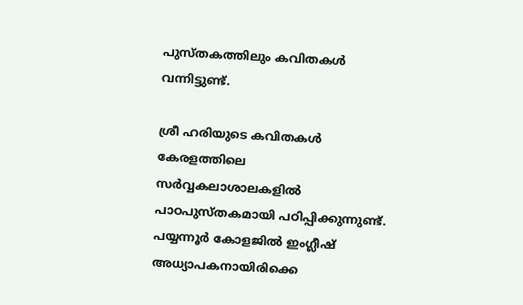പുസ്തകത്തിലും കവിതകള്‍ വന്നിട്ടുണ്ട്.

ശ്രീ ഹരിയുടെ കവിതകള്‍ കേരളത്തിലെ സര്‍വ്വകലാശാലകളില്‍ പാഠപുസ്തകമായി പഠിപ്പിക്കുന്നുണ്ട്. പയ്യന്നൂര്‍ കോളജില്‍ ഇംഗ്ലീഷ് അധ്യാപകനായിരിക്കെ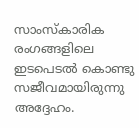സാംസ്‌കാരിക രംഗങ്ങളിലെ ഇടപെടല്‍ കൊണ്ടു സജീവമായിരുന്നു അദ്ദേഹം.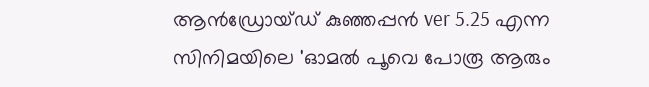ആന്‍ഡ്രോയ്ഡ് കുഞ്ഞപ്പന്‍ ver 5.25 എന്ന സിനിമയിലെ 'ഓമല്‍ പൂവെ പോരൂ ആരും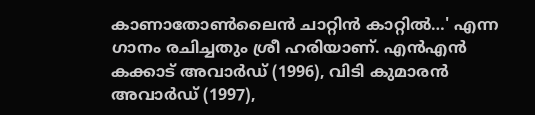കാണാതോണ്‍ലൈന്‍ ചാറ്റിന്‍ കാറ്റില്‍…' എന്ന ഗാനം രചിച്ചതും ശ്രീ ഹരിയാണ്. എന്‍എന്‍ കക്കാട് അവാര്‍ഡ് (1996), വിടി കുമാരന്‍ അവാര്‍ഡ് (1997),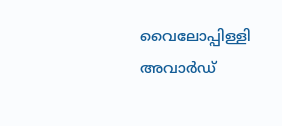വൈലോപ്പിള്ളി അവാര്‍ഡ്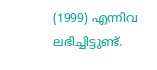(1999) എന്നിവ ലഭിച്ചിട്ടുണ്ട്.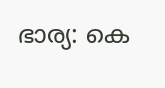ഭാര്യ: കെ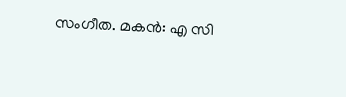സംഗീത. മകന്‍: എ സി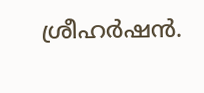ശ്രീഹര്‍ഷന്‍.